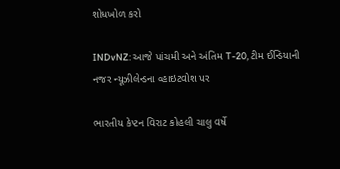શોધખોળ કરો

INDvNZ: આજે પાંચમી અને અંતિમ T-20, ટીમ ઈન્ડિયાની નજર ન્યૂઝીલેન્ડના વ્હાઇટવોશ પર

ભારતીય કેપ્ટન વિરાટ કોહલી ચાલુ વર્ષે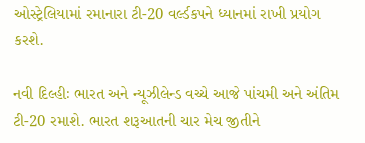ઓસ્ટ્રેલિયામાં રમાનારા ટી-20 વર્લ્ડકપને ધ્યાનમાં રાખી પ્રયોગ કરશે.

નવી દિલ્હીઃ ભારત અને ન્યૂઝીલેન્ડ વચ્ચે આજે પાંચમી અને અંતિમ ટી-20 રમાશે. ભારત શરૂઆતની ચાર મેચ જીતીને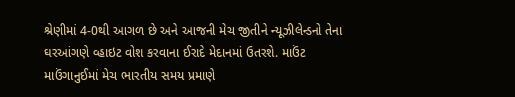શ્રેણીમાં 4-0થી આગળ છે અને આજની મેચ જીતીને ન્યૂઝીલેન્ડનો તેના ઘરઆંગણે વ્હાઇટ વોશ કરવાના ઈરાદે મેદાનમાં ઉતરશે. માઉંટ માઉંગાનુઈમાં મેચ ભારતીય સમય પ્રમાણે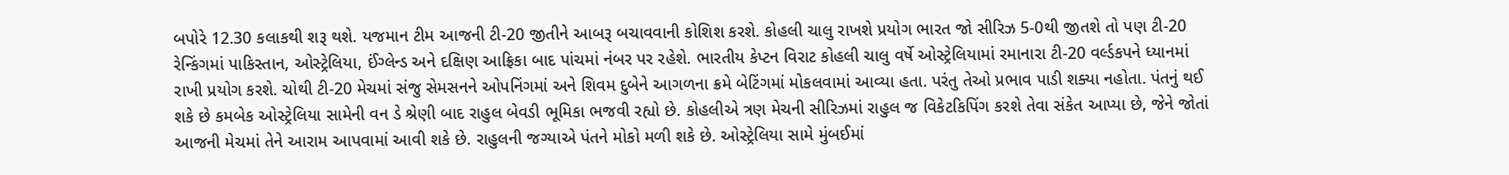બપોરે 12.30 કલાકથી શરૂ થશે. યજમાન ટીમ આજની ટી-20 જીતીને આબરૂ બચાવવાની કોશિશ કરશે. કોહલી ચાલુ રાખશે પ્રયોગ ભારત જો સીરિઝ 5-0થી જીતશે તો પણ ટી-20 રેન્કિંગમાં પાકિસ્તાન, ઓસ્ટ્રેલિયા, ઈંગ્લેન્ડ અને દક્ષિણ આફ્રિકા બાદ પાંચમાં નંબર પર રહેશે. ભારતીય કેપ્ટન વિરાટ કોહલી ચાલુ વર્ષે ઓસ્ટ્રેલિયામાં રમાનારા ટી-20 વર્લ્ડકપને ધ્યાનમાં રાખી પ્રયોગ કરશે. ચોથી ટી-20 મેચમાં સંજુ સેમસનને ઓપનિંગમાં અને શિવમ દુબેને આગળના ક્રમે બેટિંગમાં મોકલવામાં આવ્યા હતા. પરંતુ તેઓ પ્રભાવ પાડી શક્યા નહોતા. પંતનું થઈ શકે છે કમબેક ઓસ્ટ્રેલિયા સામેની વન ડે શ્રેણી બાદ રાહુલ બેવડી ભૂમિકા ભજવી રહ્યો છે. કોહલીએ ત્રણ મેચની સીરિઝમાં રાહુલ જ વિકેટકિપિંગ કરશે તેવા સંકેત આપ્યા છે, જેને જોતાં આજની મેચમાં તેને આરામ આપવામાં આવી શકે છે. રાહુલની જગ્યાએ પંતને મોકો મળી શકે છે. ઓસ્ટ્રેલિયા સામે મુંબઈમાં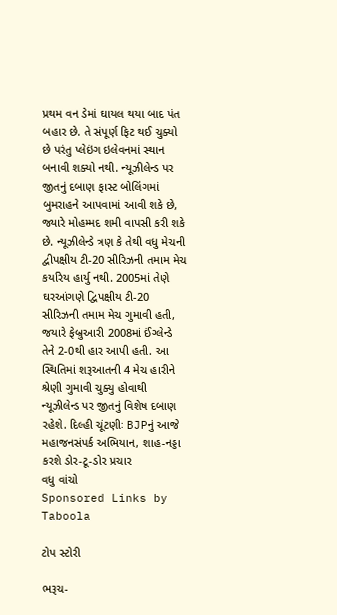પ્રથમ વન ડેમાં ઘાયલ થયા બાદ પંત બહાર છે. તે સંપૂર્ણ ફિટ થઈ ચુક્યો છે પરંતુ પ્લેઇંગ ઇલેવનમાં સ્થાન બનાવી શક્યો નથી. ન્યૂઝીલેન્ડ પર જીતનું દબાણ ફાસ્ટ બોલિંગમાં બુમરાહને આપવામાં આવી શકે છે, જ્યારે મોહમ્મદ શમી વાપસી કરી શકે છે. ન્યૂઝીલેન્ડે ત્રણ કે તેથી વધુ મેચની દ્વીપક્ષીય ટી-20 સીરિઝની તમામ મેચ કર્યારેય હાર્યુ નથી. 2005માં તેણે ઘરઆંગણે દ્વિપક્ષીય ટી-20 સીરિઝની તમામ મેચ ગુમાવી હતી, જયારે ફેબ્રુઆરી 2008માં ઈંગ્લેન્ડે તેને 2-0થી હાર આપી હતી. આ સ્થિતિમાં શરૂઆતની 4 મેચ હારીને શ્રેણી ગુમાવી ચુક્યુ હોવાથી ન્યૂઝીલેન્ડ પર જીતનું વિશેષ દબાણ રહેશે. દિલ્હી ચૂંટણીઃ BJPનું આજે મહાજનસંપર્ક અભિયાન, શાહ-નડ્ડા કરશે ડોર-ટૂ-ડોર પ્રચાર
વધુ વાંચો
Sponsored Links by Taboola

ટોપ સ્ટોરી

ભરૂચ-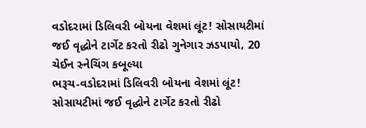વડોદરામાં ડિલિવરી બોયના વેશમાં લૂંટ! સોસાયટીમાં જઈ વૃદ્ધોને ટાર્ગેટ કરતો રીઢો ગુનેગાર ઝડપાયો, 20 ચેઈન સ્નેચિંગ કબૂલ્યા
ભરૂચ-વડોદરામાં ડિલિવરી બોયના વેશમાં લૂંટ! સોસાયટીમાં જઈ વૃદ્ધોને ટાર્ગેટ કરતો રીઢો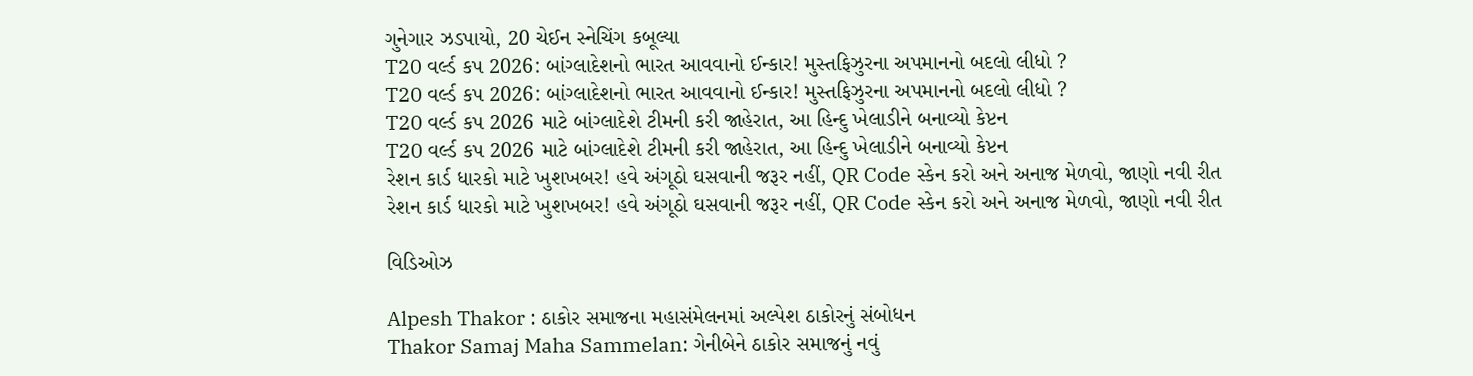ગુનેગાર ઝડપાયો, 20 ચેઈન સ્નેચિંગ કબૂલ્યા
T20 વર્લ્ડ કપ 2026: બાંગ્લાદેશનો ભારત આવવાનો ઈન્કાર! મુસ્તફિઝુરના અપમાનનો બદલો લીધો ?
T20 વર્લ્ડ કપ 2026: બાંગ્લાદેશનો ભારત આવવાનો ઈન્કાર! મુસ્તફિઝુરના અપમાનનો બદલો લીધો ?
T20 વર્લ્ડ કપ 2026 માટે બાંગ્લાદેશે ટીમની કરી જાહેરાત, આ હિન્દુ ખેલાડીને બનાવ્યો કેપ્ટન
T20 વર્લ્ડ કપ 2026 માટે બાંગ્લાદેશે ટીમની કરી જાહેરાત, આ હિન્દુ ખેલાડીને બનાવ્યો કેપ્ટન
રેશન કાર્ડ ધારકો માટે ખુશખબર! હવે અંગૂઠો ઘસવાની જરૂર નહીં, QR Code સ્કેન કરો અને અનાજ મેળવો, જાણો નવી રીત
રેશન કાર્ડ ધારકો માટે ખુશખબર! હવે અંગૂઠો ઘસવાની જરૂર નહીં, QR Code સ્કેન કરો અને અનાજ મેળવો, જાણો નવી રીત

વિડિઓઝ

Alpesh Thakor : ઠાકોર સમાજના મહાસંમેલનમાં અલ્પેશ ઠાકોરનું સંબોધન
Thakor Samaj Maha Sammelan: ગેનીબેને ઠાકોર સમાજનું નવું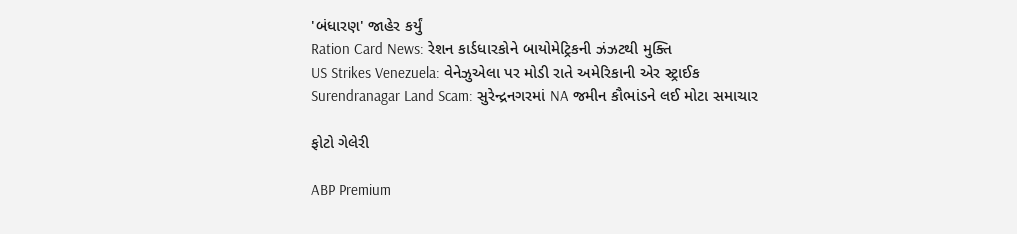'બંધારણ' જાહેર કર્યું
Ration Card News: રેશન કાર્ડધારકોને બાયોમેટ્રિકની ઝંઝટથી મુક્તિ
US Strikes Venezuela: વેનેઝુએલા પર મોડી રાતે અમેરિકાની એર સ્ટ્રાઈક
Surendranagar Land Scam: સુરેન્દ્રનગરમાં NA જમીન કૌભાંડને લઈ મોટા સમાચાર

ફોટો ગેલેરી

ABP Premium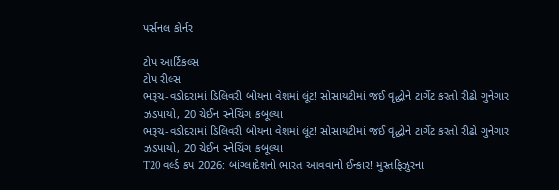પર્સનલ કોર્નર

ટોપ આર્ટિકલ્સ
ટોપ રીલ્સ
ભરૂચ-વડોદરામાં ડિલિવરી બોયના વેશમાં લૂંટ! સોસાયટીમાં જઈ વૃદ્ધોને ટાર્ગેટ કરતો રીઢો ગુનેગાર ઝડપાયો, 20 ચેઈન સ્નેચિંગ કબૂલ્યા
ભરૂચ-વડોદરામાં ડિલિવરી બોયના વેશમાં લૂંટ! સોસાયટીમાં જઈ વૃદ્ધોને ટાર્ગેટ કરતો રીઢો ગુનેગાર ઝડપાયો, 20 ચેઈન સ્નેચિંગ કબૂલ્યા
T20 વર્લ્ડ કપ 2026: બાંગ્લાદેશનો ભારત આવવાનો ઈન્કાર! મુસ્તફિઝુરના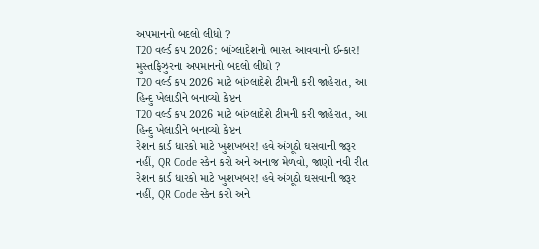અપમાનનો બદલો લીધો ?
T20 વર્લ્ડ કપ 2026: બાંગ્લાદેશનો ભારત આવવાનો ઈન્કાર! મુસ્તફિઝુરના અપમાનનો બદલો લીધો ?
T20 વર્લ્ડ કપ 2026 માટે બાંગ્લાદેશે ટીમની કરી જાહેરાત, આ હિન્દુ ખેલાડીને બનાવ્યો કેપ્ટન
T20 વર્લ્ડ કપ 2026 માટે બાંગ્લાદેશે ટીમની કરી જાહેરાત, આ હિન્દુ ખેલાડીને બનાવ્યો કેપ્ટન
રેશન કાર્ડ ધારકો માટે ખુશખબર! હવે અંગૂઠો ઘસવાની જરૂર નહીં, QR Code સ્કેન કરો અને અનાજ મેળવો, જાણો નવી રીત
રેશન કાર્ડ ધારકો માટે ખુશખબર! હવે અંગૂઠો ઘસવાની જરૂર નહીં, QR Code સ્કેન કરો અને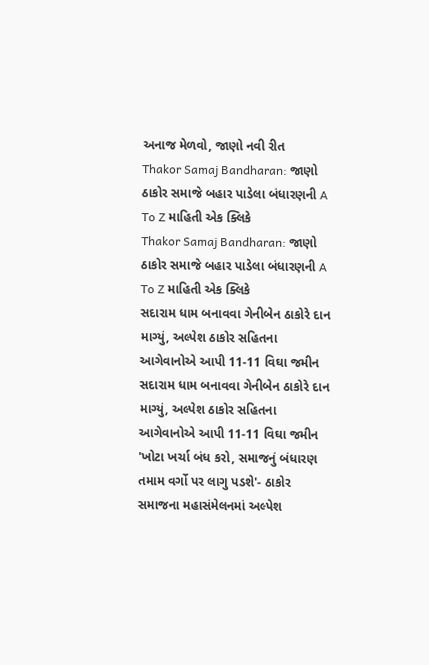અનાજ મેળવો, જાણો નવી રીત
Thakor Samaj Bandharan: જાણો ઠાકોર સમાજે બહાર પાડેલા બંધારણની A To Z માહિતી એક ક્લિકે
Thakor Samaj Bandharan: જાણો ઠાકોર સમાજે બહાર પાડેલા બંધારણની A To Z માહિતી એક ક્લિકે
સદારામ ધામ બનાવવા ગેનીબેન ઠાકોરે દાન માગ્યું, અલ્પેશ ઠાકોર સહિતના આગેવાનોએ આપી 11-11 વિઘા જમીન
સદારામ ધામ બનાવવા ગેનીબેન ઠાકોરે દાન માગ્યું, અલ્પેશ ઠાકોર સહિતના આગેવાનોએ આપી 11-11 વિઘા જમીન
'ખોટા ખર્ચા બંધ કરો, સમાજનું બંધારણ તમામ વર્ગો પર લાગુ પડશે'- ઠાકોર સમાજના મહાસંમેલનમાં અલ્પેશ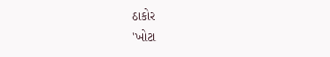ઠાકોર
'ખોટા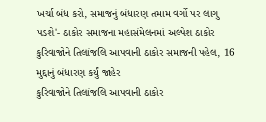ખર્ચા બંધ કરો, સમાજનું બંધારણ તમામ વર્ગો પર લાગુ પડશે'- ઠાકોર સમાજના મહાસંમેલનમાં અલ્પેશ ઠાકોર
કુરિવાજોને તિલાંજલિ આપવાની ઠાકોર સમાજની પહેલ, 16 મુદ્દાનું બંધારણ કર્યું જાહેર
કુરિવાજોને તિલાંજલિ આપવાની ઠાકોર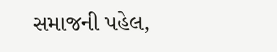સમાજની પહેલ,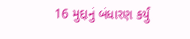16 મુદ્દાનું બંધારણ કર્યું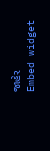જાહેર
Embed widget